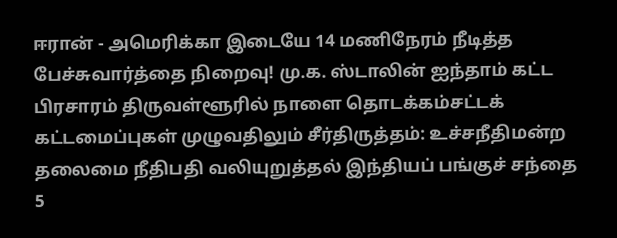ஈரான் - அமெரிக்கா இடையே 14 மணிநேரம் நீடித்த பேச்சுவார்த்தை நிறைவு! மு.க. ஸ்டாலின் ஐந்தாம் கட்ட பிரசாரம் திருவள்ளூரில் நாளை தொடக்கம்சட்டக் கட்டமைப்புகள் முழுவதிலும் சீர்திருத்தம்: உச்சநீதிமன்ற தலைமை நீதிபதி வலியுறுத்தல் இந்தியப் பங்குச் சந்தை 5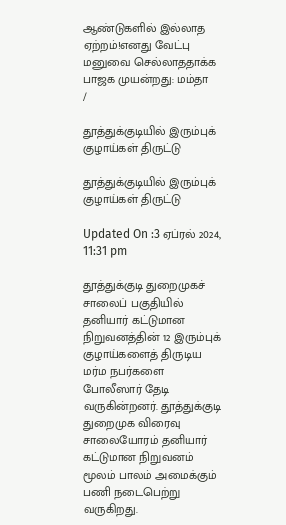ஆண்டுகளில் இல்லாத ஏற்றம்!எனது வேட்பு மனுவை செல்லாததாக்க பாஜக முயன்றது: மம்தா
/

தூத்துக்குடியில் இரும்புக் குழாய்கள் திருட்டு

தூத்துக்குடியில் இரும்புக் குழாய்கள் திருட்டு

Updated On :3 ஏப்ரல் 2024, 11:31 pm

தூத்துக்குடி துறைமுகச் சாலைப் பகுதியில் தனியார் கட்டுமான நிறுவனத்தின் 12 இரும்புக் குழாய்களைத் திருடிய மர்ம நபர்களை போலீஸார் தேடி வருகின்றனர். தூத்துக்குடி துறைமுக விரைவு சாலையோரம் தனியார் கட்டுமான நிறுவனம் மூலம் பாலம் அமைக்கும் பணி நடைபெற்று வருகிறது.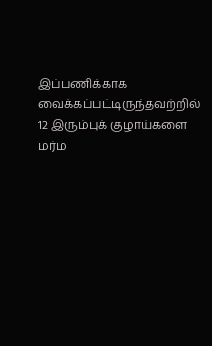இப்பணிக்காக வைக்கப்பட்டிருந்தவற்றில் 12 இரும்புக் குழாய்களை மர்ம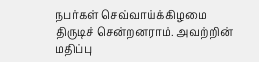நபர்கள் செவ்வாய்க்கிழமை திருடிச் சென்றனராம். அவற்றின் மதிப்பு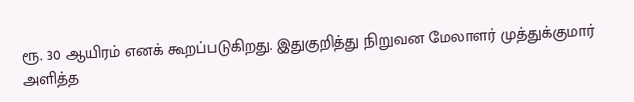ரூ. 30 ஆயிரம் எனக் கூறப்படுகிறது. இதுகுறித்து நிறுவன மேலாளர் முத்துக்குமார் அளித்த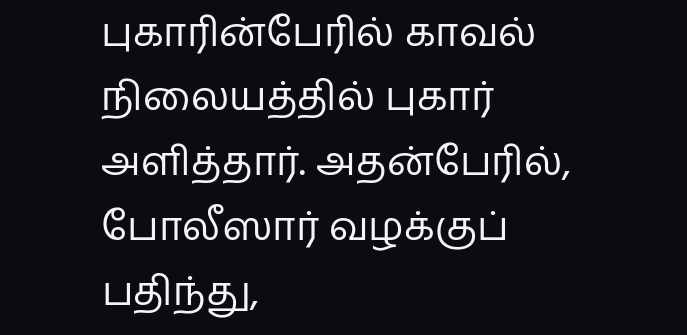புகாரின்பேரில் காவல் நிலையத்தில் புகார் அளித்தார். அதன்பேரில், போலீஸார் வழக்குப் பதிந்து,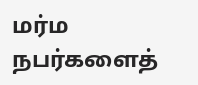மர்ம நபர்களைத்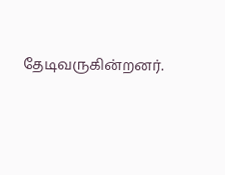தேடிவருகின்றனர்.